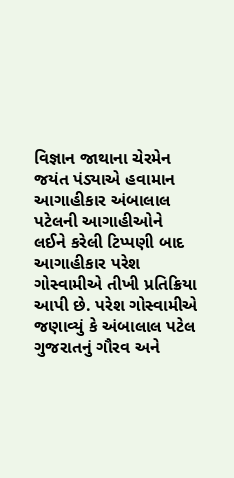વિજ્ઞાન જાથાના ચેરમેન જયંત પંડ્યાએ હવામાન આગાહીકાર અંબાલાલ પટેલની આગાહીઓને લઈને કરેલી ટિપ્પણી બાદ આગાહીકાર પરેશ ગોસ્વામીએ તીખી પ્રતિક્રિયા આપી છે. પરેશ ગોસ્વામીએ જણાવ્યું કે અંબાલાલ પટેલ ગુજરાતનું ગૌરવ અને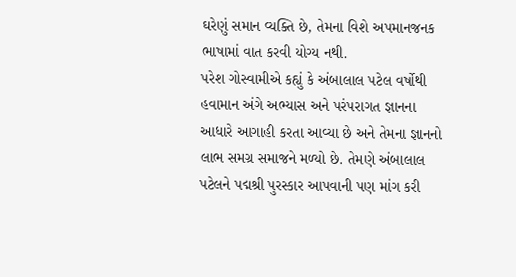ઘરેણું સમાન વ્યક્તિ છે, તેમના વિશે અપમાનજનક ભાષામાં વાત કરવી યોગ્ય નથી.
પરેશ ગોસ્વામીએ કહ્યું કે અંબાલાલ પટેલ વર્ષોથી હવામાન અંગે અભ્યાસ અને પરંપરાગત જ્ઞાનના આધારે આગાહી કરતા આવ્યા છે અને તેમના જ્ઞાનનો લાભ સમગ્ર સમાજને મળ્યો છે. તેમણે અંબાલાલ પટેલને પદ્મશ્રી પુરસ્કાર આપવાની પણ માંગ કરી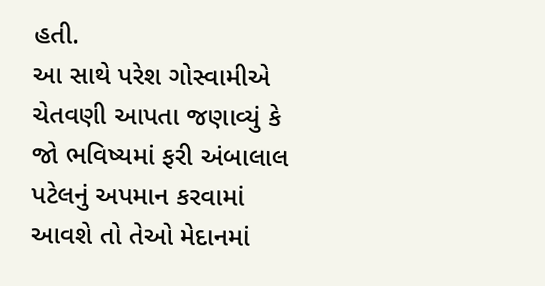હતી.
આ સાથે પરેશ ગોસ્વામીએ ચેતવણી આપતા જણાવ્યું કે જો ભવિષ્યમાં ફરી અંબાલાલ પટેલનું અપમાન કરવામાં આવશે તો તેઓ મેદાનમાં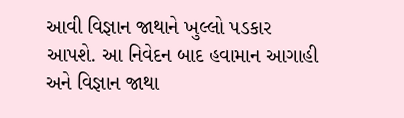આવી વિજ્ઞાન જાથાને ખુલ્લો પડકાર આપશે. આ નિવેદન બાદ હવામાન આગાહી અને વિજ્ઞાન જાથા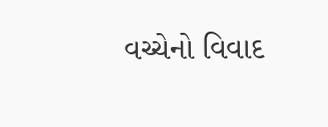વચ્ચેનો વિવાદ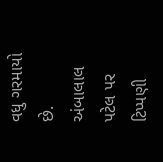વધુ ગરમાયો છે.
અંબાલાલ પટેલ પર ટિપ્પણી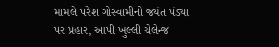મામલે પરેશ ગોસ્વામીનો જયંત પંડ્યા પર પ્રહાર, આપી ખુલ્લી ચેલેન્જ